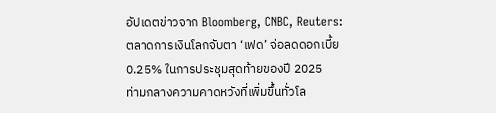อัปเดตข่าวจาก Bloomberg, CNBC, Reuters: ตลาดการเงินโลกจับตา ‘เฟด’ จ่อลดดอกเบี้ย 0.25% ในการประชุมสุดท้ายของปี 2025
ท่ามกลางความคาดหวังที่เพิ่มขึ้นทั่วโล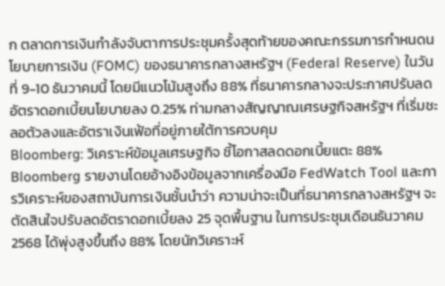ก ตลาดการเงินกำลังจับตาการประชุมครั้งสุดท้ายของคณะกรรมการกำหนดนโยบายการเงิน (FOMC) ของธนาคารกลางสหรัฐฯ (Federal Reserve) ในวันที่ 9-10 ธันวาคมนี้ โดยมีแนวโน้มสูงถึง 88% ที่ธนาคารกลางจะประกาศปรับลดอัตราดอกเบี้ยนโยบายลง 0.25% ท่ามกลางสัญญาณเศรษฐกิจสหรัฐฯ ที่เริ่มชะลอตัวลงและอัตราเงินเฟ้อที่อยู่ภายใต้การควบคุม
Bloomberg: วิเคราะห์ข้อมูลเศรษฐกิจ ชี้โอกาสลดดอกเบี้ยแตะ 88%
Bloomberg รายงานโดยอ้างอิงข้อมูลจากเครื่องมือ FedWatch Tool และการวิเคราะห์ของสถาบันการเงินชั้นนำว่า ความน่าจะเป็นที่ธนาคารกลางสหรัฐฯ จะตัดสินใจปรับลดอัตราดอกเบี้ยลง 25 จุดพื้นฐาน ในการประชุมเดือนธันวาคม 2568 ได้พุ่งสูงขึ้นถึง 88% โดยนักวิเคราะห์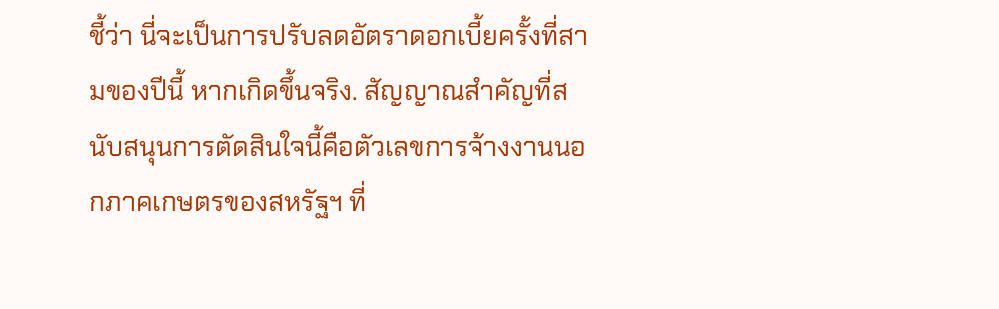ชี้ว่า นี่จะเป็นการปรับลดอัตราดอกเบี้ยครั้งที่สามของปีนี้ หากเกิดขึ้นจริง. สัญญาณสำคัญที่สนับสนุนการตัดสินใจนี้คือตัวเลขการจ้างงานนอกภาคเกษตรของสหรัฐฯ ที่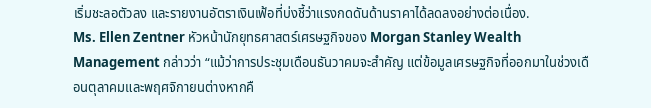เริ่มชะลอตัวลง และรายงานอัตราเงินเฟ้อที่บ่งชี้ว่าแรงกดดันด้านราคาได้ลดลงอย่างต่อเนื่อง.
Ms. Ellen Zentner หัวหน้านักยุทธศาสตร์เศรษฐกิจของ Morgan Stanley Wealth Management กล่าวว่า “แม้ว่าการประชุมเดือนธันวาคมจะสำคัญ แต่ข้อมูลเศรษฐกิจที่ออกมาในช่วงเดือนตุลาคมและพฤศจิกายนต่างหากคื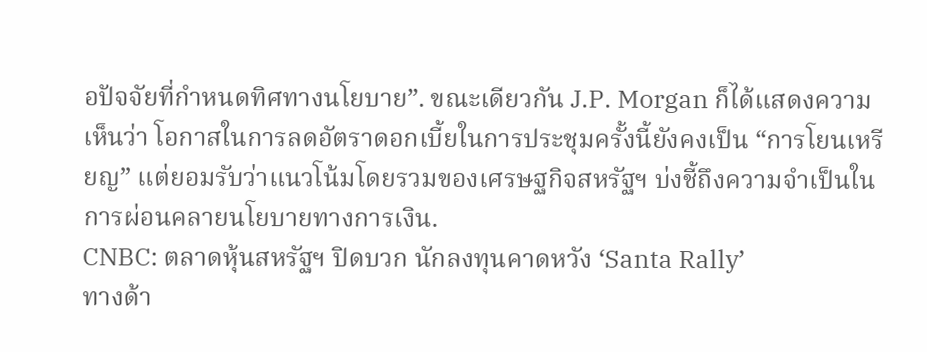อปัจจัยที่กำหนดทิศทางนโยบาย”. ขณะเดียวกัน J.P. Morgan ก็ได้แสดงความเห็นว่า โอกาสในการลดอัตราดอกเบี้ยในการประชุมครั้งนี้ยังคงเป็น “การโยนเหรียญ” แต่ยอมรับว่าแนวโน้มโดยรวมของเศรษฐกิจสหรัฐฯ บ่งชี้ถึงความจำเป็นในการผ่อนคลายนโยบายทางการเงิน.
CNBC: ตลาดหุ้นสหรัฐฯ ปิดบวก นักลงทุนคาดหวัง ‘Santa Rally’
ทางด้า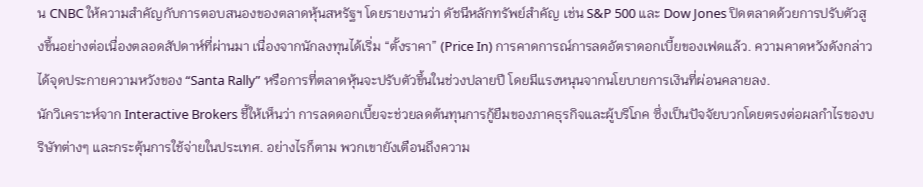น CNBC ให้ความสำคัญกับการตอบสนองของตลาดหุ้นสหรัฐฯ โดยรายงานว่า ดัชนีหลักทรัพย์สำคัญ เช่น S&P 500 และ Dow Jones ปิดตลาดด้วยการปรับตัวสูงขึ้นอย่างต่อเนื่องตลอดสัปดาห์ที่ผ่านมา เนื่องจากนักลงทุนได้เริ่ม “ตั้งราคา” (Price In) การคาดการณ์การลดอัตราดอกเบี้ยของเฟดแล้ว. ความคาดหวังดังกล่าวได้จุดประกายความหวังของ “Santa Rally” หรือการที่ตลาดหุ้นจะปรับตัวขึ้นในช่วงปลายปี โดยมีแรงหนุนจากนโยบายการเงินที่ผ่อนคลายลง.
นักวิเคราะห์จาก Interactive Brokers ชี้ให้เห็นว่า การลดดอกเบี้ยจะช่วยลดต้นทุนการกู้ยืมของภาคธุรกิจและผู้บริโภค ซึ่งเป็นปัจจัยบวกโดยตรงต่อผลกำไรของบริษัทต่างๆ และกระตุ้นการใช้จ่ายในประเทศ. อย่างไรก็ตาม พวกเขายังเตือนถึงความ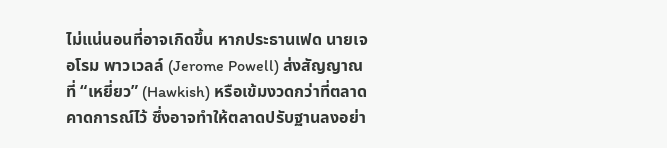ไม่แน่นอนที่อาจเกิดขึ้น หากประธานเฟด นายเจอโรม พาวเวลล์ (Jerome Powell) ส่งสัญญาณที่ “เหยี่ยว” (Hawkish) หรือเข้มงวดกว่าที่ตลาดคาดการณ์ไว้ ซึ่งอาจทำให้ตลาดปรับฐานลงอย่า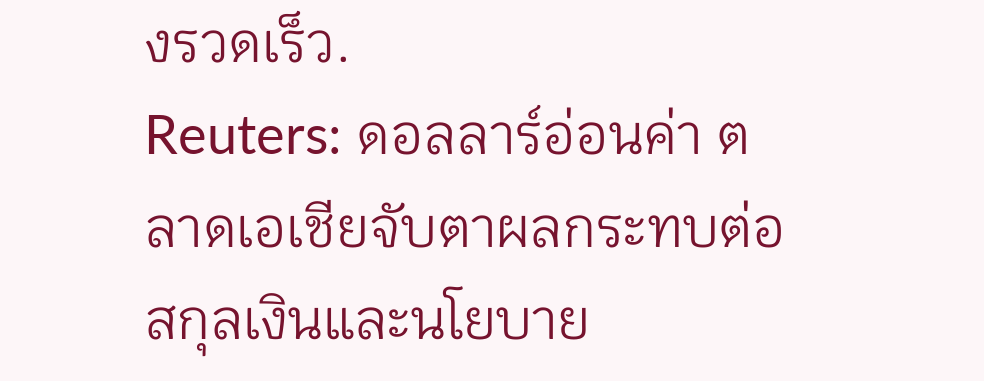งรวดเร็ว.
Reuters: ดอลลาร์อ่อนค่า ตลาดเอเชียจับตาผลกระทบต่อสกุลเงินและนโยบาย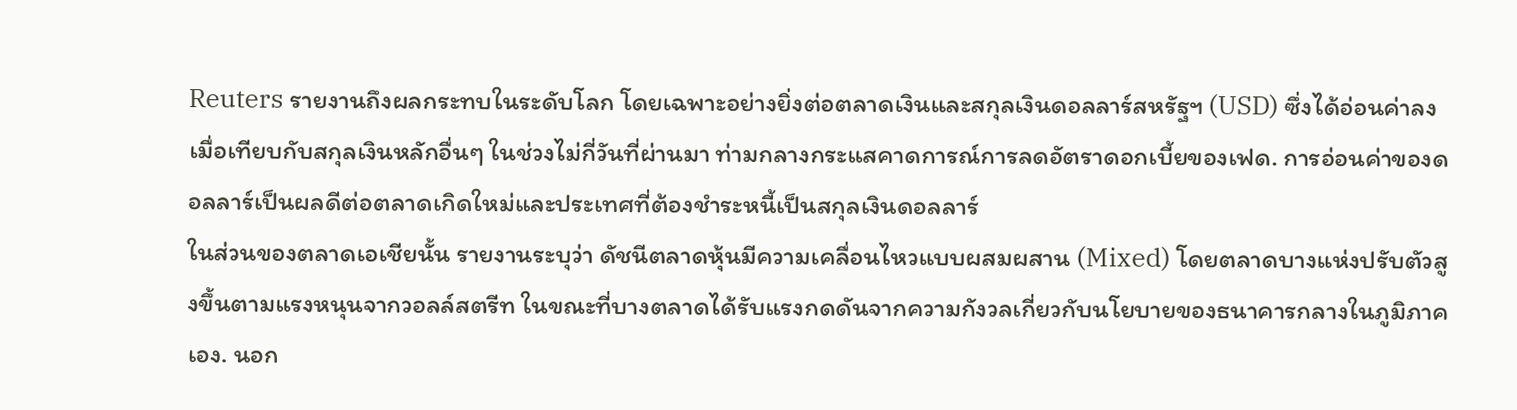Reuters รายงานถึงผลกระทบในระดับโลก โดยเฉพาะอย่างยิ่งต่อตลาดเงินและสกุลเงินดอลลาร์สหรัฐฯ (USD) ซึ่งได้อ่อนค่าลงเมื่อเทียบกับสกุลเงินหลักอื่นๆ ในช่วงไม่กี่วันที่ผ่านมา ท่ามกลางกระแสคาดการณ์การลดอัตราดอกเบี้ยของเฟด. การอ่อนค่าของดอลลาร์เป็นผลดีต่อตลาดเกิดใหม่และประเทศที่ต้องชำระหนี้เป็นสกุลเงินดอลลาร์
ในส่วนของตลาดเอเชียนั้น รายงานระบุว่า ดัชนีตลาดหุ้นมีความเคลื่อนไหวแบบผสมผสาน (Mixed) โดยตลาดบางแห่งปรับตัวสูงขึ้นตามแรงหนุนจากวอลล์สตรีท ในขณะที่บางตลาดได้รับแรงกดดันจากความกังวลเกี่ยวกับนโยบายของธนาคารกลางในภูมิภาคเอง. นอก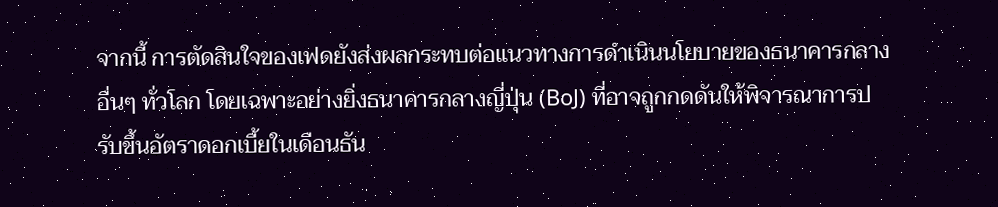จากนี้ การตัดสินใจของเฟดยังส่งผลกระทบต่อแนวทางการดำเนินนโยบายของธนาคารกลางอื่นๆ ทั่วโลก โดยเฉพาะอย่างยิ่งธนาคารกลางญี่ปุ่น (BoJ) ที่อาจถูกกดดันให้พิจารณาการปรับขึ้นอัตราดอกเบี้ยในเดือนธัน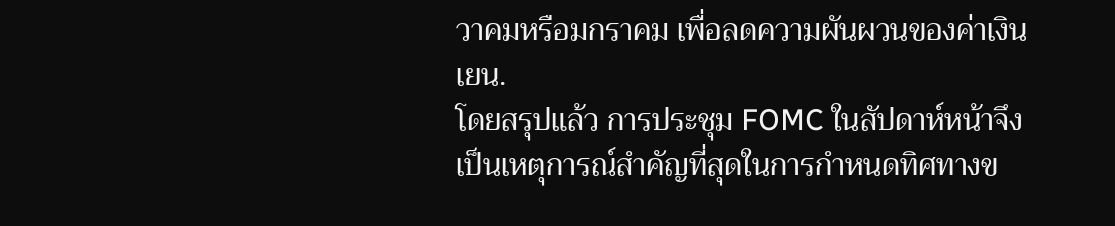วาคมหรือมกราคม เพื่อลดความผันผวนของค่าเงินเยน.
โดยสรุปแล้ว การประชุม FOMC ในสัปดาห์หน้าจึงเป็นเหตุการณ์สำคัญที่สุดในการกำหนดทิศทางข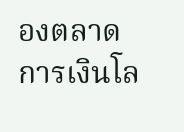องตลาดการเงินโล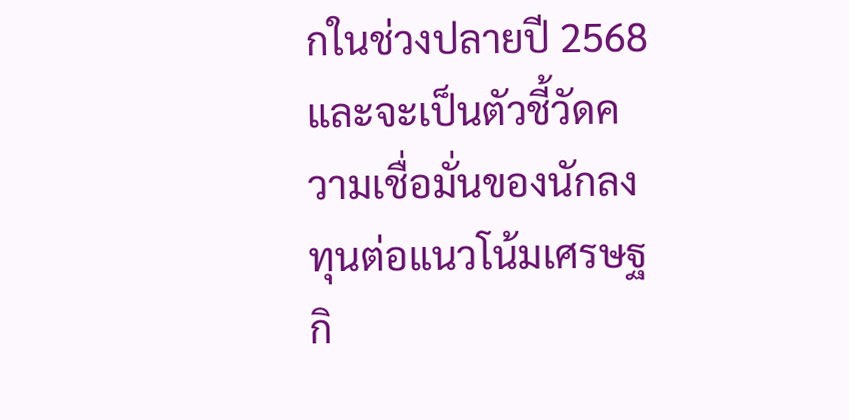กในช่วงปลายปี 2568 และจะเป็นตัวชี้วัดความเชื่อมั่นของนักลงทุนต่อแนวโน้มเศรษฐกิ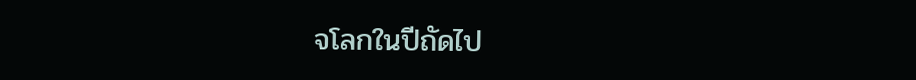จโลกในปีถัดไป